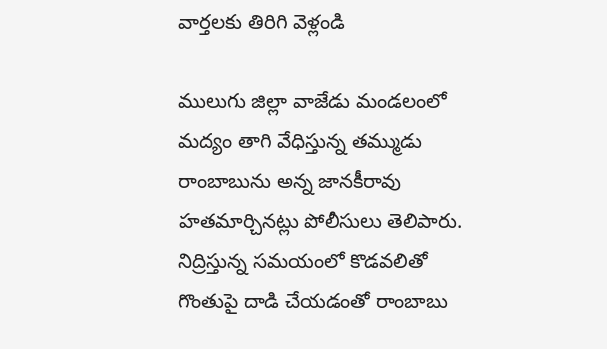వార్తలకు తిరిగి వెళ్లండి

ములుగు జిల్లా వాజేడు మండలంలో మద్యం తాగి వేధిస్తున్న తమ్ముడు రాంబాబును అన్న జానకీరావు హతమార్చినట్లు పోలీసులు తెలిపారు. నిద్రిస్తున్న సమయంలో కొడవలితో గొంతుపై దాడి చేయడంతో రాంబాబు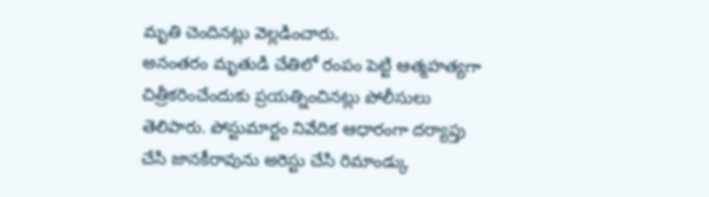మృతి చెందినట్లు వెల్లడించారు.
అనంతరం మృతుడి చేతిలో రంపం పెట్టి ఆత్మహత్యగా చిత్రీకరించేందుకు ప్రయత్నించినట్లు పోలీసులు తెలిపారు. పోస్టుమార్టం నివేదిక ఆధారంగా దర్యాప్తు చేసి జానకీరావును అరెస్టు చేసి రిమాండ్కు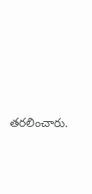తరలించారు.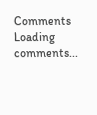Comments
Loading comments...